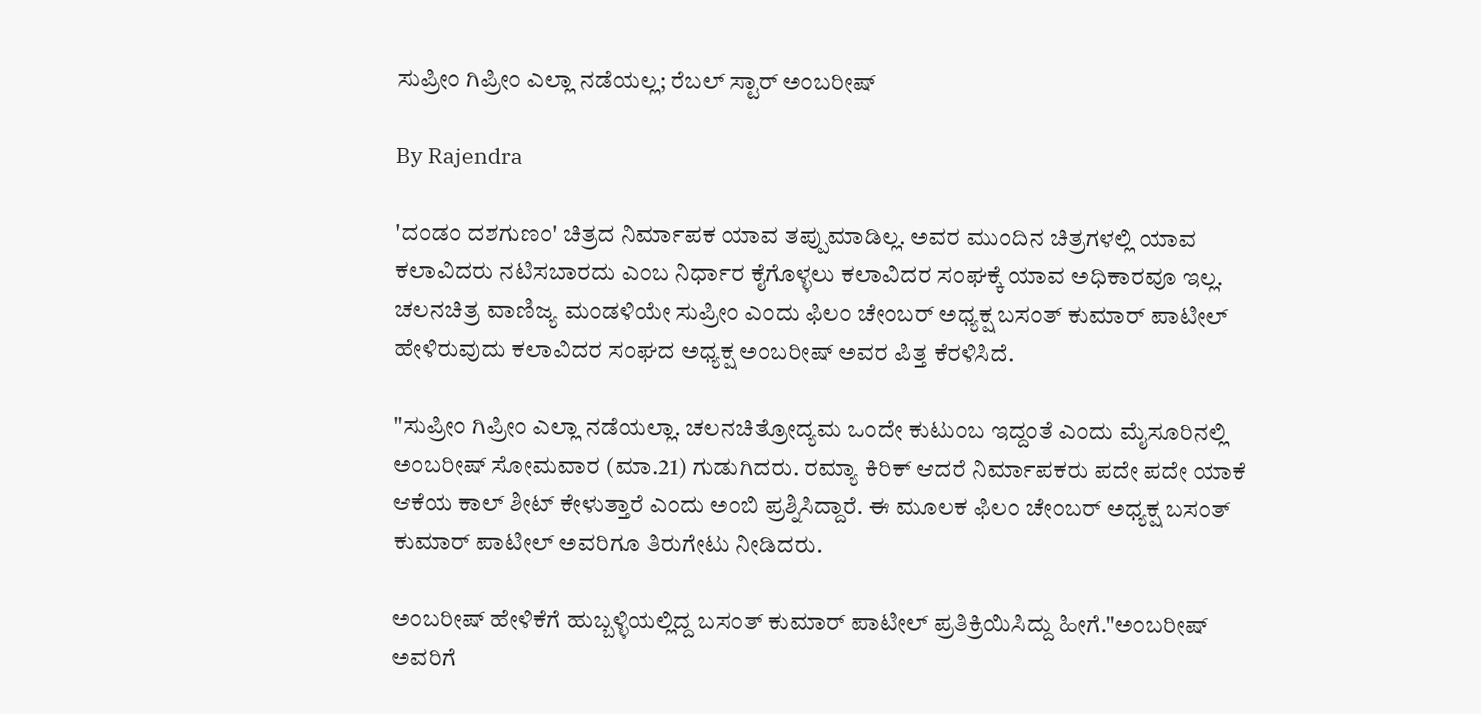ಸುಪ್ರೀಂ ಗಿಪ್ರೀಂ ಎಲ್ಲಾ ನಡೆಯಲ್ಲ; ರೆಬಲ್ ಸ್ಟಾರ್ ಅಂಬರೀಷ್

By Rajendra

'ದಂಡಂ ದಶಗುಣಂ' ಚಿತ್ರದ ನಿರ್ಮಾಪಕ ಯಾವ ತಪ್ಪುಮಾಡಿಲ್ಲ. ಅವರ ಮುಂದಿನ ಚಿತ್ರಗಳಲ್ಲಿ ಯಾವ ಕಲಾವಿದರು ನಟಿಸಬಾರದು ಎಂಬ ನಿರ್ಧಾರ ಕೈಗೊಳ್ಳಲು ಕಲಾವಿದರ ಸಂಘಕ್ಕೆ ಯಾವ ಅಧಿಕಾರವೂ ಇಲ್ಲ. ಚಲನಚಿತ್ರ ವಾಣಿಜ್ಯ ಮಂಡಳಿಯೇ ಸುಪ್ರೀಂ ಎಂದು ಫಿಲಂ ಚೇಂಬರ್ ಅಧ್ಯಕ್ಷ ಬಸಂತ್ ಕುಮಾರ್ ಪಾಟೀಲ್ ಹೇಳಿರುವುದು ಕಲಾವಿದರ ಸಂಘದ ಅಧ್ಯಕ್ಷ ಅಂಬರೀಷ್ ಅವರ ಪಿತ್ತ ಕೆರಳಿಸಿದೆ.

"ಸುಪ್ರೀಂ ಗಿಪ್ರೀಂ ಎಲ್ಲಾ ನಡೆಯಲ್ಲಾ. ಚಲನಚಿತ್ರೋದ್ಯಮ ಒಂದೇ ಕುಟುಂಬ ಇದ್ದಂತೆ ಎಂದು ಮೈಸೂರಿನಲ್ಲಿ ಅಂಬರೀಷ್ ಸೋಮವಾರ (ಮಾ.21) ಗುಡುಗಿದರು. ರಮ್ಯಾ ಕಿರಿಕ್ ಆದರೆ ನಿರ್ಮಾಪಕರು ಪದೇ ಪದೇ ಯಾಕೆ ಆಕೆಯ ಕಾಲ್ ಶೀಟ್ ಕೇಳುತ್ತಾರೆ ಎಂದು ಅಂಬಿ ಪ್ರಶ್ನಿಸಿದ್ದಾರೆ. ಈ ಮೂಲಕ ಫಿಲಂ ಚೇಂಬರ್ ಅಧ್ಯಕ್ಷ ಬಸಂತ್ ಕುಮಾರ್ ಪಾಟೀಲ್ ಅವರಿಗೂ ತಿರುಗೇಟು ನೀಡಿದರು.

ಅಂಬರೀಷ್ ಹೇಳಿಕೆಗೆ ಹುಬ್ಬಳ್ಳಿಯಲ್ಲಿದ್ದ ಬಸಂತ್ ಕುಮಾರ್ ಪಾಟೀಲ್ ಪ್ರತಿಕ್ರಿಯಿಸಿದ್ದು ಹೀಗೆ."ಅಂಬರೀಷ್ ಅವರಿಗೆ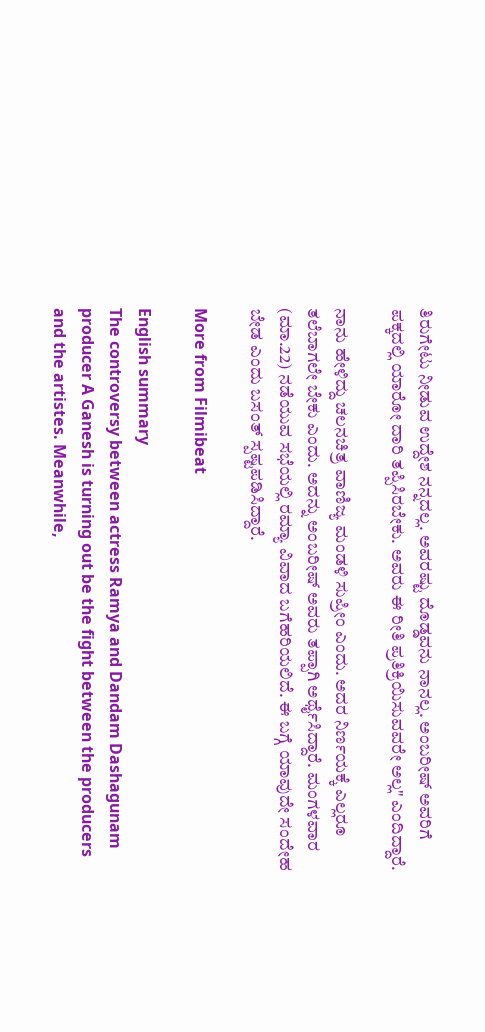ತಿರುಗೇಟು ನೀಡುವ ಉದ್ದೇಶ ನನ್ನದಲ್ಲ. ಅವರಷ್ಟು ದೊಡ್ಡವನು ನಾನಲ್ಲ. ಅಂಬರೀಷ್ ಅವರಿಗೆ ಪಕ್ಕದಲ್ಲಿ ಯಾರೋ ದಾರಿ ತಪ್ಪಿಸಿರಬೇಕು. ಅವರು ಈ ರೀತಿ ಪ್ರತಿಕ್ರಿಯಿಸುವವರೇ ಅಲ್ಲ" ಎಂದಿದ್ದಾರೆ.

ನಾನು ಹೇಳಿದ್ದು ಚಲನಚಿತ್ರ ವಾಣಿಜ್ಯ ಮಂಡಳಿ ಸುಪ್ರೀಂ ಎಂದು. ಅದರ ನಿರ್ಣಯಕ್ಕೆ ಎಲ್ಲರೂ ತಲೆಬಾಗಲೇ ಬೇಕು ಎಂದು. ಅದನ್ನು ಅಂಬರೀಷ್ ಅವರು ತಪ್ಪಾಗಿ ಅರ್ಥೈಸಿದ್ದಾರೆ. ಮಂಗಳವಾರ (ಮಾ.22) ನಡೆಯುವ ಸಭೆಯಲ್ಲಿ ರಮ್ಯಾ ವಿವಾದ ಬಗೆಹರಿಯಲಿದೆ. ಈ ಬಗ್ಗೆ ಯಾವುದೇ ಸಂದೇಹ ಬೇಡ ಎಂದು ಬಸಂತ್ ಸ್ಪಷ್ಟಪಡಿಸಿದ್ದಾರೆ.

More from Filmibeat

English summary
The controversy between actress Ramya and Dandam Dashagunam producer A Ganesh is turning out be the fight between the producers and the artistes. Meanwhile,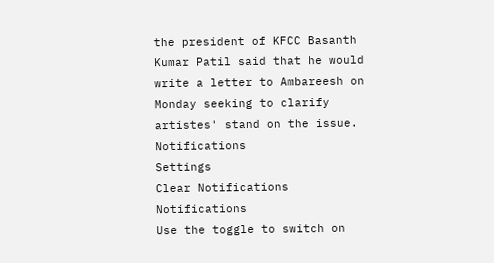the president of KFCC Basanth Kumar Patil said that he would write a letter to Ambareesh on Monday seeking to clarify artistes' stand on the issue.
Notifications
Settings
Clear Notifications
Notifications
Use the toggle to switch on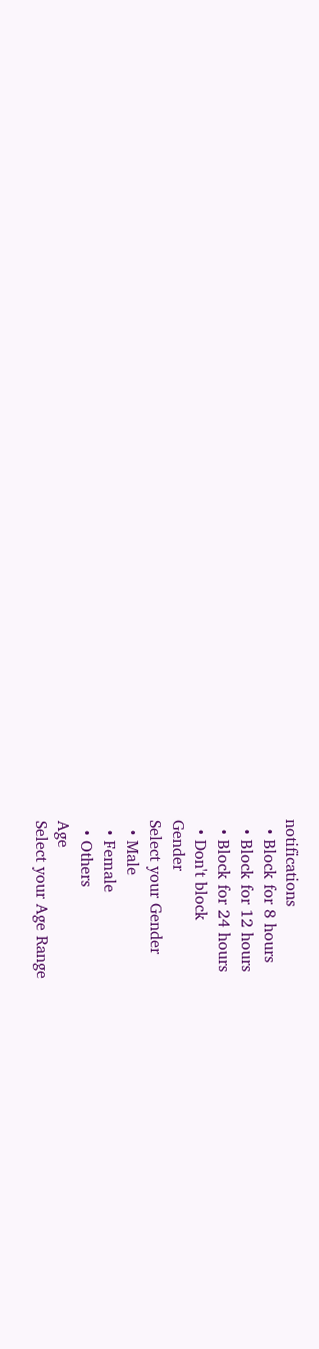notifications
  • Block for 8 hours
  • Block for 12 hours
  • Block for 24 hours
  • Don't block
Gender
Select your Gender
  • Male
  • Female
  • Others
Age
Select your Age Range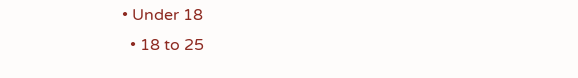• Under 18
  • 18 to 25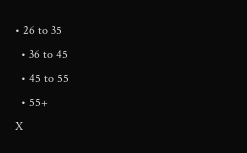• 26 to 35
  • 36 to 45
  • 45 to 55
  • 55+
X